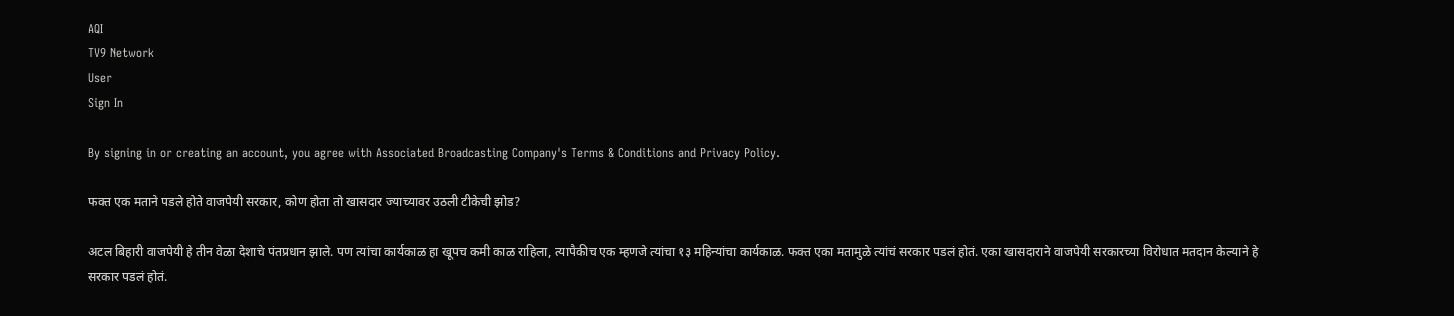AQI
TV9 Network
User
Sign In

By signing in or creating an account, you agree with Associated Broadcasting Company's Terms & Conditions and Privacy Policy.

फक्त एक मताने पडले होते वाजपेयी सरकार, कोण होता तो खासदार ज्याच्यावर उठली टीकेची झोड?

अटल बिहारी वाजपेयी हे तीन वेळा देशाचे पंतप्रधान झाले. पण त्यांचा कार्यकाळ हा खूपच कमी काळ राहिला, त्यापैकीच एक म्हणजे त्यांचा १३ महिन्यांचा कार्यकाळ. फक्त एका मतामुळे त्यांचं सरकार पडलं होतं. एका खासदाराने वाजपेयी सरकारच्या विरोधात मतदान केल्याने हे सरकार पडलं होतं.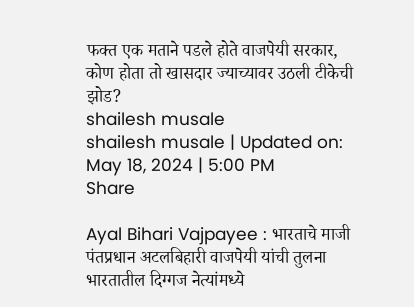फक्त एक मताने पडले होते वाजपेयी सरकार, कोण होता तो खासदार ज्याच्यावर उठली टीकेची झोड?
shailesh musale
shailesh musale | Updated on: May 18, 2024 | 5:00 PM
Share

Ayal Bihari Vajpayee : भारताचे माजी पंतप्रधान अटलबिहारी वाजपेयी यांची तुलना भारतातील दिग्गज नेत्यांमध्ये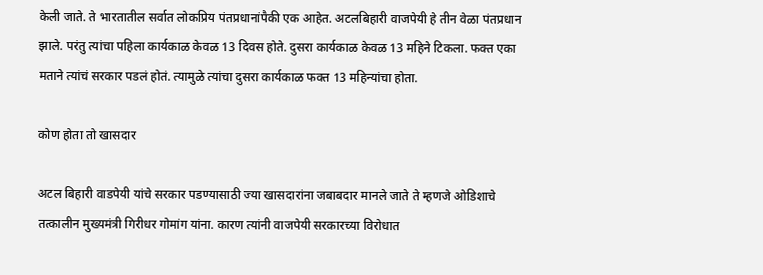केली जाते. ते भारतातील सर्वात लोकप्रिय पंतप्रधानांपैकी एक आहेत. अटलबिहारी वाजपेयी हे तीन वेळा पंतप्रधान झाले. परंतु त्यांचा पहिला कार्यकाळ केवळ 13 दिवस होते. दुसरा कार्यकाळ केवळ 13 महिने टिकला. फक्त एका मताने त्यांचं सरकार पडलं होतं. त्यामुळे त्यांचा दुसरा कार्यकाळ फक्त 13 महिन्यांचा होता.

कोण होता तो खासदार

अटल बिहारी वाडपेयी यांचे सरकार पडण्यासाठी ज्या खासदारांना जबाबदार मानले जाते ते म्हणजे ओडिशाचे तत्कालीन मुख्यमंत्री गिरीधर गोमांग यांना. कारण त्यांनी वाजपेयी सरकारच्या विरोधात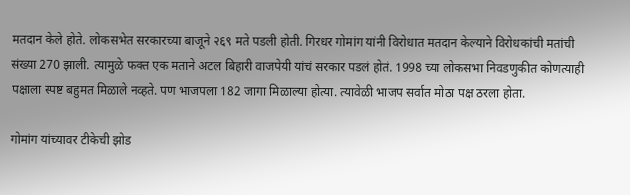मतदान केले होते. लोकसभेत सरकारच्या बाजूने २६९ मते पडली होती. गिरधर गोमांग यांनी विरोधात मतदान केल्याने विरोधकांची मतांची संख्या 270 झाली. त्यामुळे फक्त एक मताने अटल बिहारी वाजपेयी यांचं सरकार पडलं होतं. 1998 च्या लोकसभा निवडणुकीत कोणत्याही पक्षाला स्पष्ट बहुमत मिळाले नव्हते. पण भाजपला 182 जागा मिळाल्या होत्या. त्यावेळी भाजप सर्वात मोठा पक्ष ठरला होता.

गोमांग यांच्यावर टीकेची झोड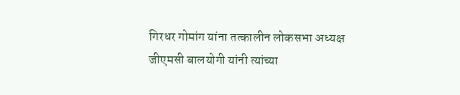गिरधर गोमांग यांना तत्कालीन लोकसभा अध्यक्ष जीएमसी बालयोगी यांनी त्यांच्या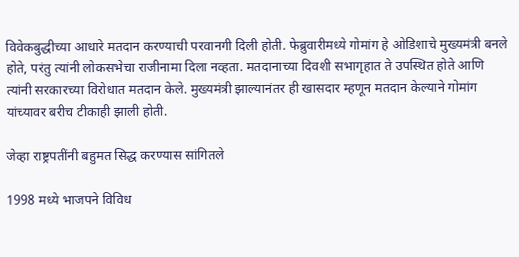विवेकबुद्धीच्या आधारे मतदान करण्याची परवानगी दिली होती. फेब्रुवारीमध्ये गोमांग हे ओडिशाचे मुख्यमंत्री बनले होते, परंतु त्यांनी लोकसभेचा राजीनामा दिला नव्हता. मतदानाच्या दिवशी सभागृहात ते उपस्थित होते आणि त्यांनी सरकारच्या विरोधात मतदान केले. मुख्यमंत्री झाल्यानंतर ही खासदार म्हणून मतदान केल्याने गोमांग यांच्यावर बरीच टीकाही झाली होती.

जेव्हा राष्ट्रपतींनी बहुमत सिद्ध करण्यास सांगितले

1998 मध्ये भाजपने विविध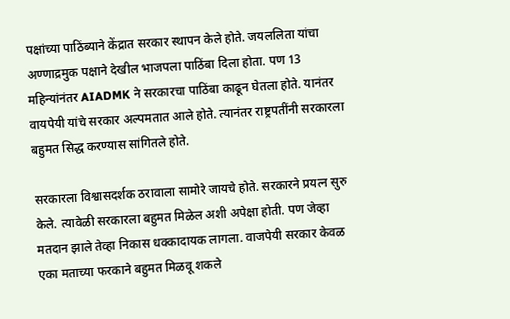पक्षांच्या पाठिंब्याने केंद्रात सरकार स्थापन केले होते. जयललिता यांचा अण्णाद्रमुक पक्षाने देखील भाजपला पाठिंबा दिला होता. पण 13 महिन्यांनंतर AIADMK ने सरकारचा पाठिंबा काढून घेतला होते. यानंतर वायपेयी यांचे सरकार अल्पमतात आले होते. त्यानंतर राष्ट्रपतींनी सरकारला बहुमत सिद्ध करण्यास सांगितले होते.

सरकारला विश्वासदर्शक ठरावाला सामोरे जायचे होते. सरकारने प्रयत्न सुरु केले. त्यावेळी सरकारला बहुमत मिळेल अशी अपेक्षा होती. पण जेव्हा मतदान झाले तेव्हा निकास धक्कादायक लागला. वाजपेयी सरकार केवळ एका मताच्या फरकाने बहुमत मिळवू शकले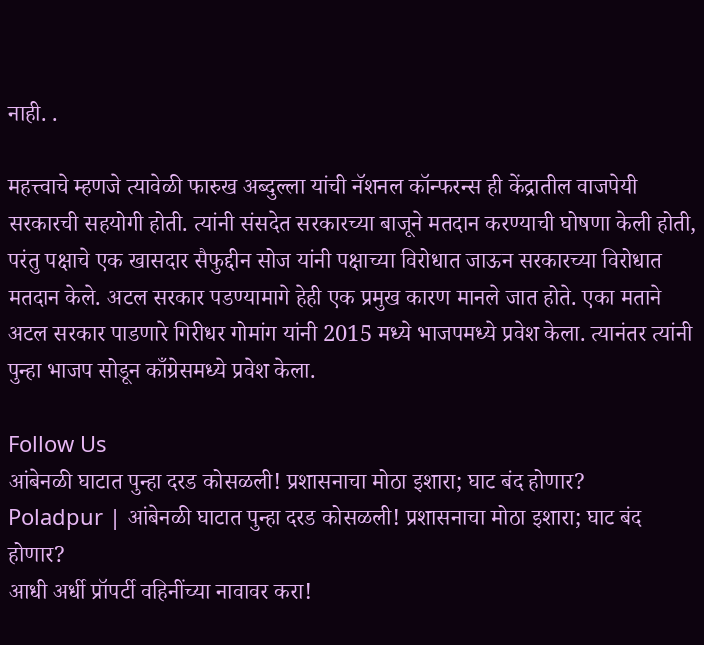नाही. .

महत्त्वाचे म्हणजे त्यावेळी फारुख अब्दुल्ला यांची नॅशनल कॉन्फरन्स ही केंद्रातील वाजपेयी सरकारची सहयोगी होती. त्यांनी संसदेत सरकारच्या बाजूने मतदान करण्याची घोषणा केली होती, परंतु पक्षाचे एक खासदार सैफुद्दीन सोज यांनी पक्षाच्या विरोधात जाऊन सरकारच्या विरोधात मतदान केले. अटल सरकार पडण्यामागे हेही एक प्रमुख कारण मानले जात होते. एका मताने अटल सरकार पाडणारे गिरीधर गोमांग यांनी 2015 मध्ये भाजपमध्ये प्रवेश केला. त्यानंतर त्यांनी पुन्हा भाजप सोडून काँग्रेसमध्ये प्रवेश केला.

Follow Us
आंबेनळी घाटात पुन्हा दरड कोसळली! प्रशासनाचा मोठा इशारा; घाट बंद होणार?
Poladpur | आंबेनळी घाटात पुन्हा दरड कोसळली! प्रशासनाचा मोठा इशारा; घाट बंद होणार?
आधी अर्धी प्रॉपर्टी वहिनींच्या नावावर करा!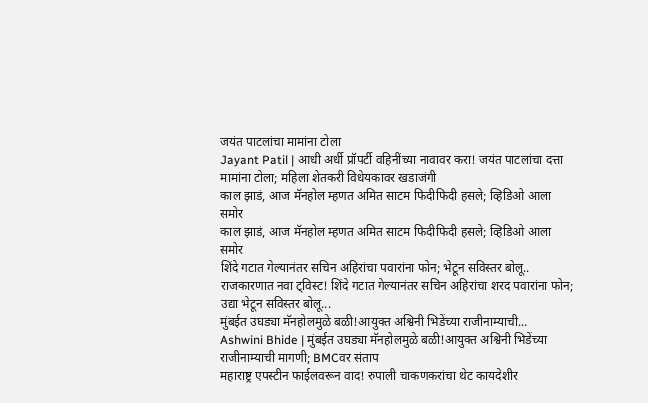जयंत पाटलांचा मामांना टोला
Jayant Patil | आधी अर्धी प्रॉपर्टी वहिनींच्या नावावर करा! जयंत पाटलांचा दत्ता मामांना टोला; महिला शेतकरी विधेयकावर खडाजंगी
काल झाडं, आज मॅनहोल म्हणत अमित साटम फिदीफिदी हसले; व्हिडिओ आला समोर
काल झाडं, आज मॅनहोल म्हणत अमित साटम फिदीफिदी हसले; व्हिडिओ आला समोर
शिंदे गटात गेल्यानंतर सचिन अहिरांचा पवारांना फोन; भेटून सविस्तर बोलू..
राजकारणात नवा ट्विस्ट! शिंदे गटात गेल्यानंतर सचिन अहिरांचा शरद पवारांना फोन; उद्या भेटून सविस्तर बोलू...
मुंबईत उघड्या मॅनहोलमुळे बळी!आयुक्त अश्विनी भिडेंच्या राजीनाम्याची...
Ashwini Bhide | मुंबईत उघड्या मॅनहोलमुळे बळी!आयुक्त अश्विनी भिडेंच्या राजीनाम्याची मागणी; BMCवर संताप
महाराष्ट्र एपस्टीन फाईलवरून वाद! रुपाली चाकणकरांचा थेट कायदेशीर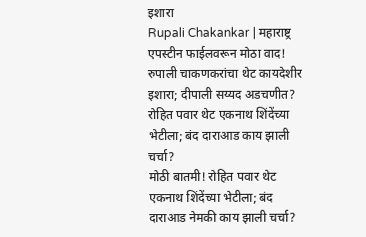इशारा
Rupali Chakankar | महाराष्ट्र एपस्टीन फाईलवरून मोठा वाद! रुपाली चाकणकरांचा थेट कायदेशीर इशारा; दीपाली सय्यद अडचणीत?
रोहित पवार थेट एकनाथ शिंदेंच्या भेटीला; बंद दाराआड काय झाली चर्चा?
मोठी बातमी! रोहित पवार थेट एकनाथ शिंदेंच्या भेटीला; बंद दाराआड नेमकी काय झाली चर्चा?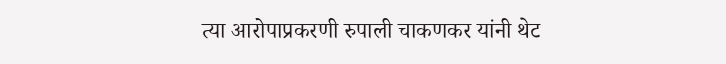त्या आरोपाप्रकरणी रुपाली चाकणकर यांनी थेट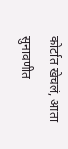कोर्टात खेचलं, आता सुनावणीत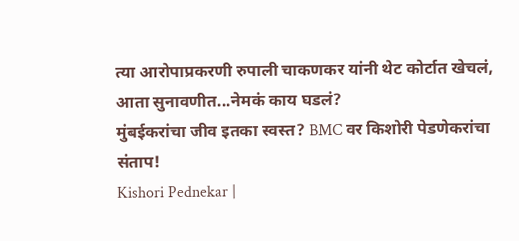त्या आरोपाप्रकरणी रुपाली चाकणकर यांनी थेट कोर्टात खेचलं, आता सुनावणीत...नेमकं काय घडलं?
मुंबईकरांचा जीव इतका स्वस्त? BMC वर किशोरी पेडणेकरांचा संताप!
Kishori Pednekar |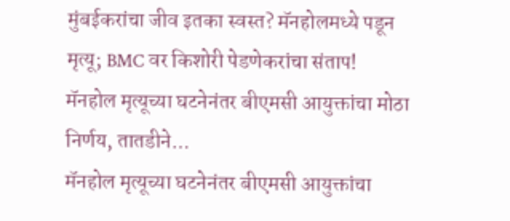मुंबईकरांचा जीव इतका स्वस्त? मॅनहोलमध्ये पडून मृत्यू; BMC वर किशोरी पेडणेकरांचा संताप!
मॅनहोल मृत्यूच्या घटनेनंतर बीएमसी आयुक्तांचा मोठा निर्णय, तातडीने...
मॅनहोल मृत्यूच्या घटनेनंतर बीएमसी आयुक्तांचा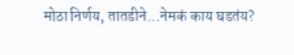मोठा निर्णय, तातडीने...नेमकं काय घडतंय?